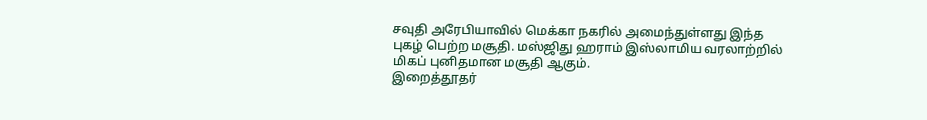சவுதி அரேபியாவில் மெக்கா நகரில் அமைந்துள்ளது இந்த புகழ் பெற்ற மசூதி. மஸ்ஜிது ஹராம் இஸ்லாமிய வரலாற்றில் மிகப் புனிதமான மசூதி ஆகும்.
இறைத்தூதர்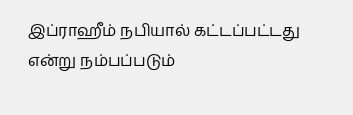இப்ராஹீம் நபியால் கட்டப்பட்டது என்று நம்பப்படும்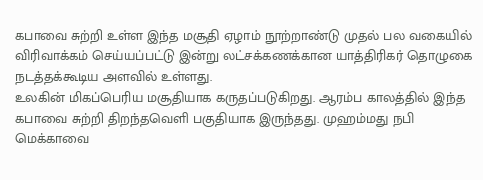கபாவை சுற்றி உள்ள இந்த மசூதி ஏழாம் நூற்றாண்டு முதல் பல வகையில் விரிவாக்கம் செய்யப்பட்டு இன்று லட்சக்கணக்கான யாத்திரிகர் தொழுகை நடத்தக்கூடிய அளவில் உள்ளது.
உலகின் மிகப்பெரிய மசூதியாக கருதப்படுகிறது. ஆரம்ப காலத்தில் இந்த கபாவை சுற்றி திறந்தவெளி பகுதியாக இருந்தது. முஹம்மது நபி மெக்காவை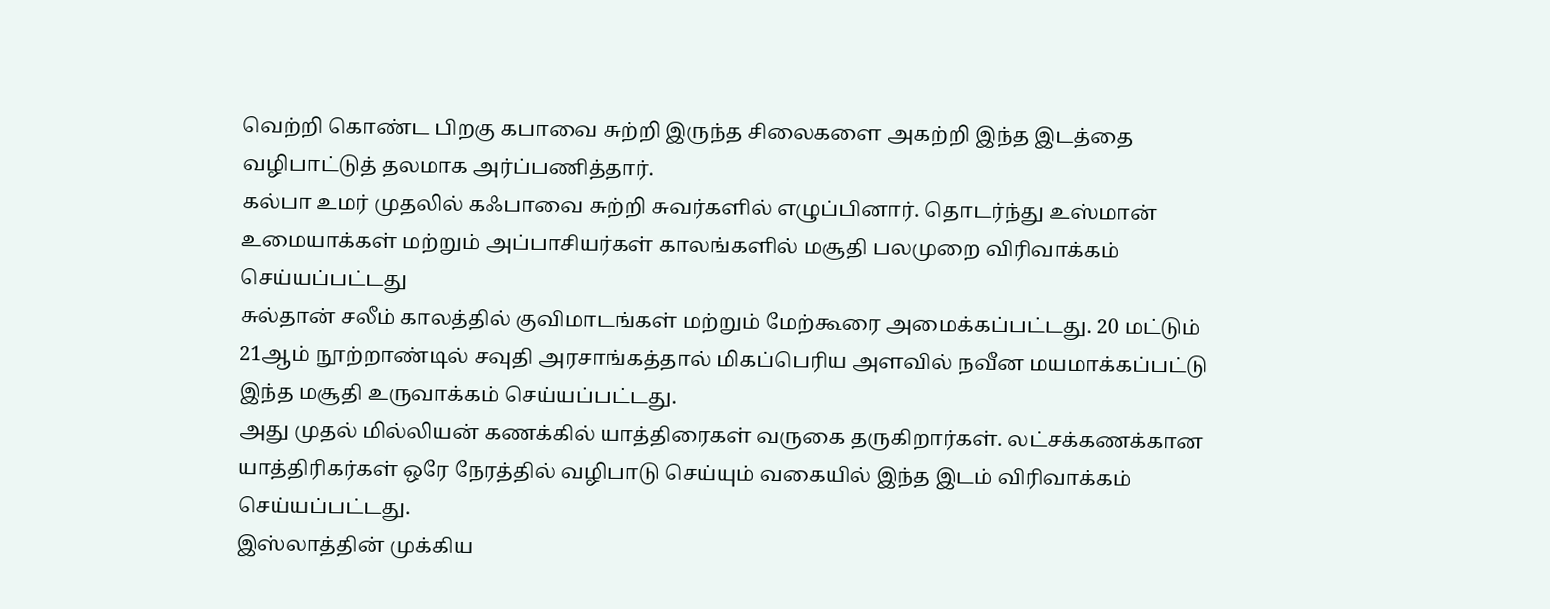வெற்றி கொண்ட பிறகு கபாவை சுற்றி இருந்த சிலைகளை அகற்றி இந்த இடத்தை வழிபாட்டுத் தலமாக அர்ப்பணித்தார்.
கல்பா உமர் முதலில் கஃபாவை சுற்றி சுவர்களில் எழுப்பினார். தொடர்ந்து உஸ்மான் உமையாக்கள் மற்றும் அப்பாசியர்கள் காலங்களில் மசூதி பலமுறை விரிவாக்கம் செய்யப்பட்டது
சுல்தான் சலீம் காலத்தில் குவிமாடங்கள் மற்றும் மேற்கூரை அமைக்கப்பட்டது. 20 மட்டும் 21ஆம் நூற்றாண்டில் சவுதி அரசாங்கத்தால் மிகப்பெரிய அளவில் நவீன மயமாக்கப்பட்டு இந்த மசூதி உருவாக்கம் செய்யப்பட்டது.
அது முதல் மில்லியன் கணக்கில் யாத்திரைகள் வருகை தருகிறார்கள். லட்சக்கணக்கான யாத்திரிகர்கள் ஒரே நேரத்தில் வழிபாடு செய்யும் வகையில் இந்த இடம் விரிவாக்கம் செய்யப்பட்டது.
இஸ்லாத்தின் முக்கிய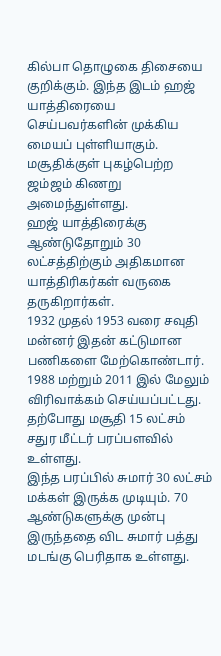கில்பா தொழுகை திசையை குறிக்கும். இந்த இடம் ஹஜ் யாத்திரையை செய்பவர்களின் முக்கிய மையப் புள்ளியாகும். மசூதிக்குள் புகழ்பெற்ற ஜம்ஜம் கிணறு அமைந்துள்ளது.
ஹஜ் யாத்திரைக்கு ஆண்டுதோறும் 30 லட்சத்திற்கும் அதிகமான யாத்திரிகர்கள் வருகை தருகிறார்கள்.
1932 முதல் 1953 வரை சவுதி மன்னர் இதன் கட்டுமான பணிகளை மேற்கொண்டார்.
1988 மற்றும் 2011 இல் மேலும் விரிவாக்கம் செய்யப்பட்டது.
தற்போது மசூதி 15 லட்சம் சதுர மீட்டர் பரப்பளவில் உள்ளது.
இந்த பரப்பில் சுமார் 30 லட்சம் மக்கள் இருக்க முடியும். 70 ஆண்டுகளுக்கு முன்பு இருந்ததை விட சுமார் பத்து மடங்கு பெரிதாக உள்ளது.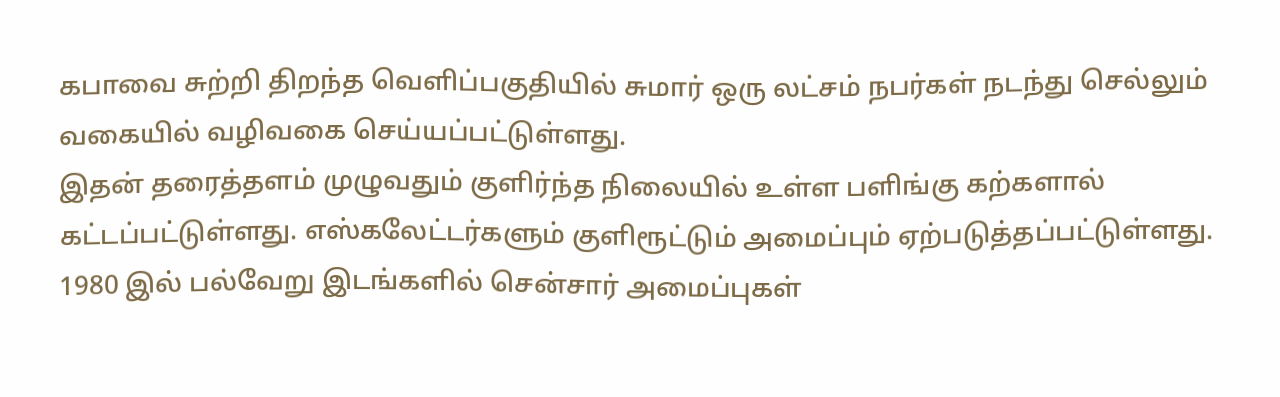கபாவை சுற்றி திறந்த வெளிப்பகுதியில் சுமார் ஒரு லட்சம் நபர்கள் நடந்து செல்லும் வகையில் வழிவகை செய்யப்பட்டுள்ளது.
இதன் தரைத்தளம் முழுவதும் குளிர்ந்த நிலையில் உள்ள பளிங்கு கற்களால் கட்டப்பட்டுள்ளது. எஸ்கலேட்டர்களும் குளிரூட்டும் அமைப்பும் ஏற்படுத்தப்பட்டுள்ளது.
1980 இல் பல்வேறு இடங்களில் சென்சார் அமைப்புகள்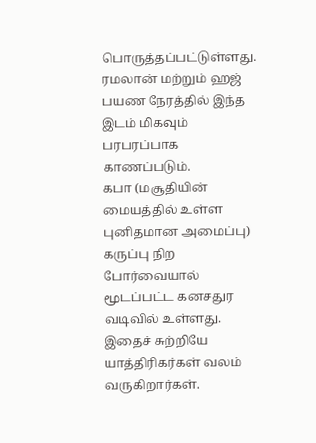பொருத்தப்பட்டுள்ளது. ரமலான் மற்றும் ஹஜ் பயண நேரத்தில் இந்த இடம் மிகவும் பரபரப்பாக காணப்படும்.
கபா (மசூதியின் மையத்தில் உள்ள புனிதமான அமைப்பு) கருப்பு நிற போர்வையால் மூடப்பட்ட கனசதுர வடிவில் உள்ளது. இதைச் சுற்றியே யாத்திரிகர்கள் வலம் வருகிறார்கள்.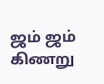ஜம் ஜம் கிணறு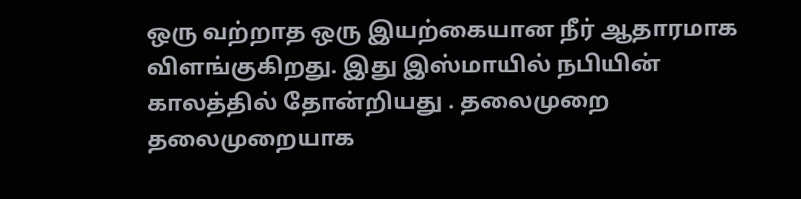ஒரு வற்றாத ஒரு இயற்கையான நீர் ஆதாரமாக விளங்குகிறது. இது இஸ்மாயில் நபியின் காலத்தில் தோன்றியது . தலைமுறை தலைமுறையாக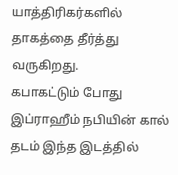யாத்திரிகர்களில் தாகத்தை தீர்த்து வருகிறது.
கபாகட்டும் போது இப்ராஹீம் நபியின் கால் தடம் இந்த இடத்தில்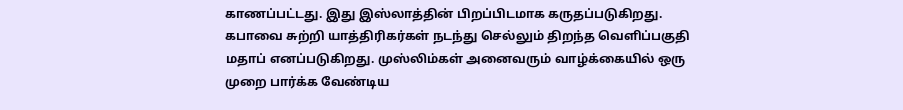காணப்பட்டது. இது இஸ்லாத்தின் பிறப்பிடமாக கருதப்படுகிறது. கபாவை சுற்றி யாத்திரிகர்கள் நடந்து செல்லும் திறந்த வெளிப்பகுதி மதாப் எனப்படுகிறது. முஸ்லிம்கள் அனைவரும் வாழ்க்கையில் ஒரு முறை பார்க்க வேண்டிய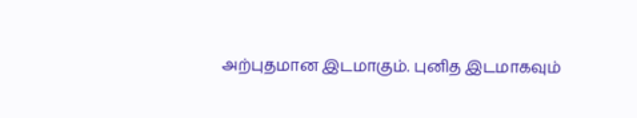அற்புதமான இடமாகும். புனித இடமாகவும்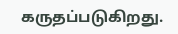கருதப்படுகிறது.